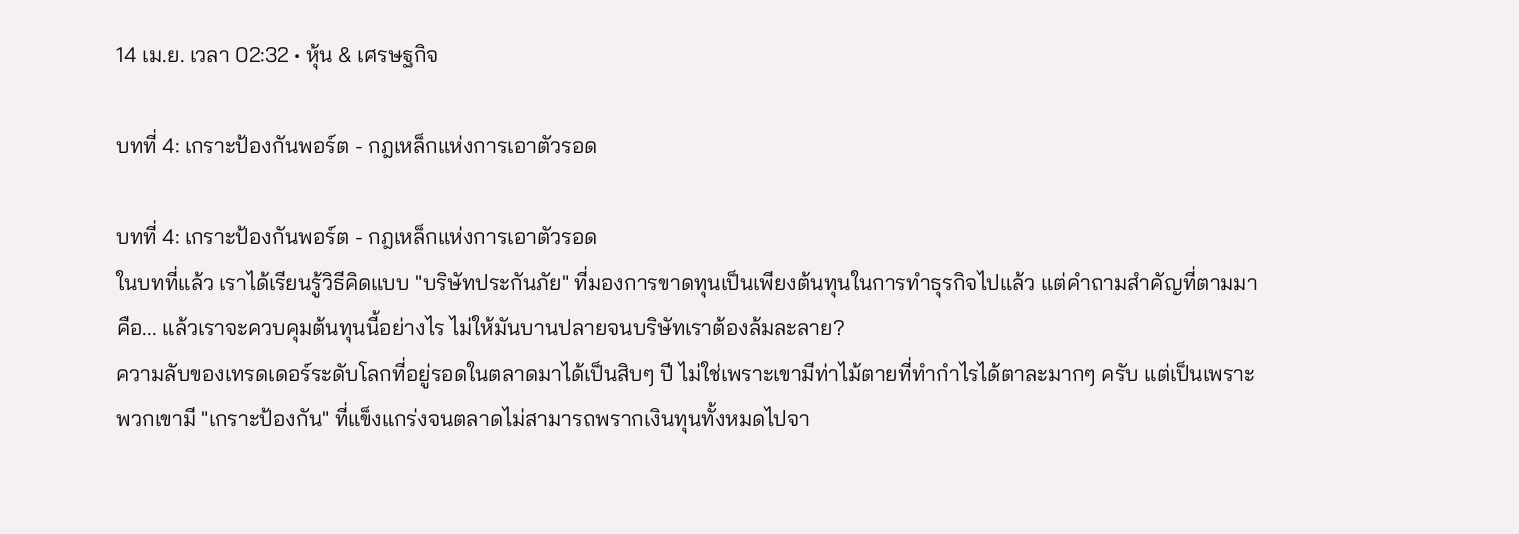14 เม.ย. เวลา 02:32 • หุ้น & เศรษฐกิจ

บทที่ 4: เกราะป้องกันพอร์ต - กฎเหล็กแห่งการเอาตัวรอด

บทที่ 4: เกราะป้องกันพอร์ต - กฎเหล็กแห่งการเอาตัวรอด
ในบทที่แล้ว เราได้เรียนรู้วิธีคิดแบบ "บริษัทประกันภัย" ที่มองการขาดทุนเป็นเพียงต้นทุนในการทำธุรกิจไปแล้ว แต่คำถามสำคัญที่ตามมาคือ... แล้วเราจะควบคุมต้นทุนนี้อย่างไร ไม่ให้มันบานปลายจนบริษัทเราต้องล้มละลาย?
ความลับของเทรดเดอร์ระดับโลกที่อยู่รอดในตลาดมาได้เป็นสิบๆ ปี ไม่ใช่เพราะเขามีท่าไม้ตายที่ทำกำไรได้ตาละมากๆ ครับ แต่เป็นเพราะพวกเขามี "เกราะป้องกัน" ที่แข็งแกร่งจนตลาดไม่สามารถพรากเงินทุนทั้งหมดไปจา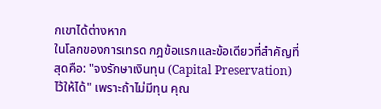กเขาได้ต่างหาก
ในโลกของการเทรด กฎข้อแรกและข้อเดียวที่สำคัญที่สุดคือ: "จงรักษาเงินทุน (Capital Preservation) ไว้ให้ได้" เพราะถ้าไม่มีทุน คุณ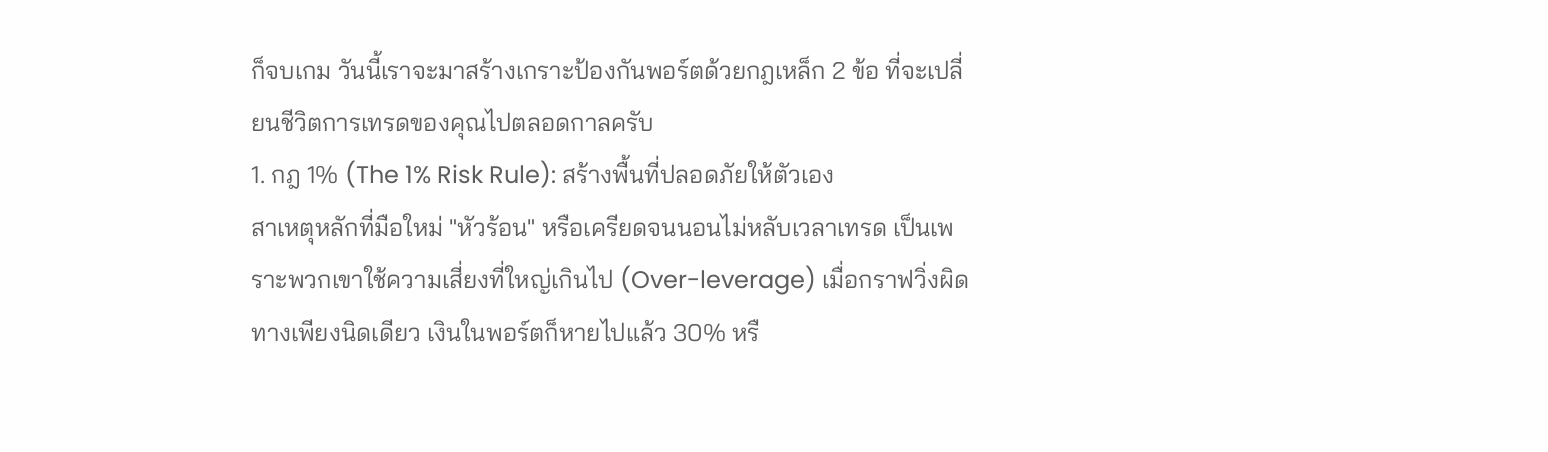ก็จบเกม วันนี้เราจะมาสร้างเกราะป้องกันพอร์ตด้วยกฎเหล็ก 2 ข้อ ที่จะเปลี่ยนชีวิตการเทรดของคุณไปตลอดกาลครับ
1. กฎ 1% (The 1% Risk Rule): สร้างพื้นที่ปลอดภัยให้ตัวเอง
สาเหตุหลักที่มือใหม่ "หัวร้อน" หรือเครียดจนนอนไม่หลับเวลาเทรด เป็นเพราะพวกเขาใช้ความเสี่ยงที่ใหญ่เกินไป (Over-leverage) เมื่อกราฟวิ่งผิดทางเพียงนิดเดียว เงินในพอร์ตก็หายไปแล้ว 30% หรื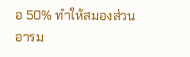อ 50% ทำให้สมองส่วนอารม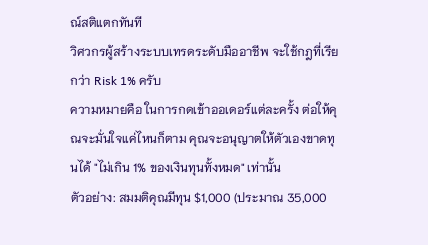ณ์สติแตกทันที
วิศวกรผู้สร้างระบบเทรดระดับมืออาชีพ จะใช้กฎที่เรียกว่า Risk 1% ครับ
ความหมายคือ ในการกดเข้าออเดอร์แต่ละครั้ง ต่อให้คุณจะมั่นใจแค่ไหนก็ตาม คุณจะอนุญาตให้ตัวเองขาดทุนได้ "ไม่เกิน 1% ของเงินทุนทั้งหมด" เท่านั้น
ตัวอย่าง: สมมติคุณมีทุน $1,000 (ประมาณ 35,000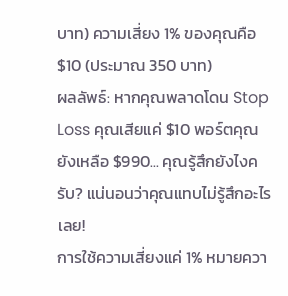บาท) ความเสี่ยง 1% ของคุณคือ $10 (ประมาณ 350 บาท)
ผลลัพธ์: หากคุณพลาดโดน Stop Loss คุณเสียแค่ $10 พอร์ตคุณยังเหลือ $990... คุณรู้สึกยังไงครับ? แน่นอนว่าคุณแทบไม่รู้สึกอะไรเลย!
การใช้ความเสี่ยงแค่ 1% หมายควา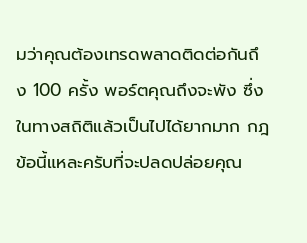มว่าคุณต้องเทรดพลาดติดต่อกันถึง 100 ครั้ง พอร์ตคุณถึงจะพัง ซึ่งในทางสถิติแล้วเป็นไปได้ยากมาก กฎข้อนี้แหละครับที่จะปลดปล่อยคุณ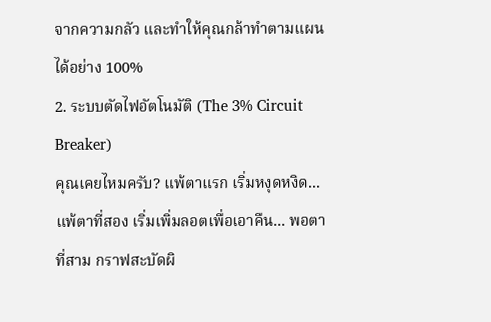จากความกลัว และทำให้คุณกล้าทำตามแผนได้อย่าง 100%
2. ระบบตัดไฟอัตโนมัติ (The 3% Circuit Breaker)
คุณเคยไหมครับ? แพ้ตาแรก เริ่มหงุดหงิด... แพ้ตาที่สอง เริ่มเพิ่มลอตเพื่อเอาคืน... พอตาที่สาม กราฟสะบัดผิ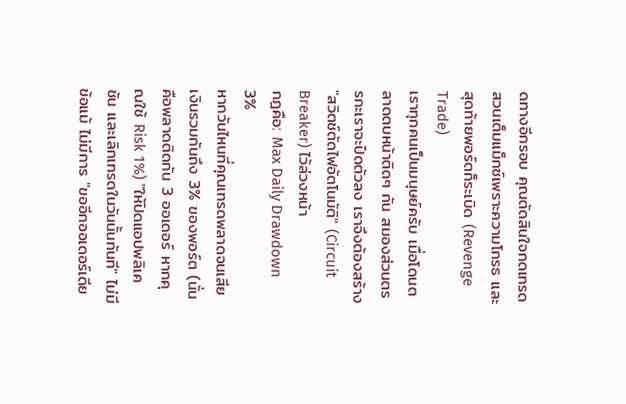ดทางอีกรอบ คุณตัดสินใจกดเทรดสวนเต็มแม็กซ์เพราะความโกรธ และสุดท้ายพอร์ตก็ระเบิด (Revenge Trade)
เราทุกคนเป็นมนุษย์ครับ เมื่อโดนตลาดตบหน้าติดๆ กัน สมองส่วนตรรกะเราจะปิดตัวลง เราจึงต้องสร้าง "สวิตช์ตัดไฟอัตโนมัติ" (Circuit Breaker) ไว้ล่วงหน้า
กฎคือ: Max Daily Drawdown 3%
หากวันไหนที่คุณเทรดพลาดจนเสียเงินรวมกันถึง 3% ของพอร์ต (นั่นคือพลาดติดกัน 3 ออเดอร์ หากคุณใช้ Risk 1%) "ให้ปิดแอปพลิเคชัน และเลิกเทรดในวันนั้นทันที" ไม่มีข้อแม้ ไม่มีการ "ขออีกออเดอร์เดีย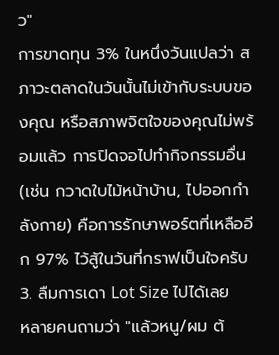ว"
การขาดทุน 3% ในหนึ่งวันแปลว่า สภาวะตลาดในวันนั้นไม่เข้ากับระบบของคุณ หรือสภาพจิตใจของคุณไม่พร้อมแล้ว การปิดจอไปทำกิจกรรมอื่น (เช่น กวาดใบไม้หน้าบ้าน, ไปออกกำลังกาย) คือการรักษาพอร์ตที่เหลืออีก 97% ไว้สู้ในวันที่กราฟเป็นใจครับ
3. ลืมการเดา Lot Size ไปได้เลย
หลายคนถามว่า "แล้วหนู/ผม ต้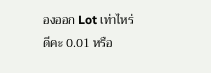องออก Lot เท่าไหร่ดีคะ 0.01 หรือ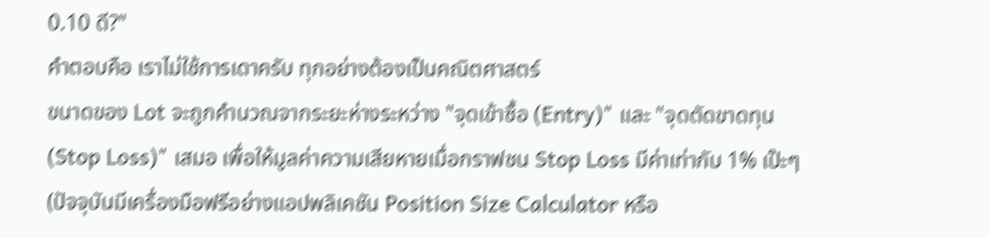0.10 ดี?"
คำตอบคือ เราไม่ใช้การเดาครับ ทุกอย่างต้องเป็นคณิตศาสตร์
ขนาดของ Lot จะถูกคำนวณจากระยะห่างระหว่าง "จุดเข้าซื้อ (Entry)" และ "จุดตัดขาดทุน (Stop Loss)" เสมอ เพื่อให้มูลค่าความเสียหายเมื่อกราฟชน Stop Loss มีค่าเท่ากับ 1% เป๊ะๆ (ปัจจุบันมีเครื่องมือฟรีอย่างแอปพลิเคชัน Position Size Calculator หรือ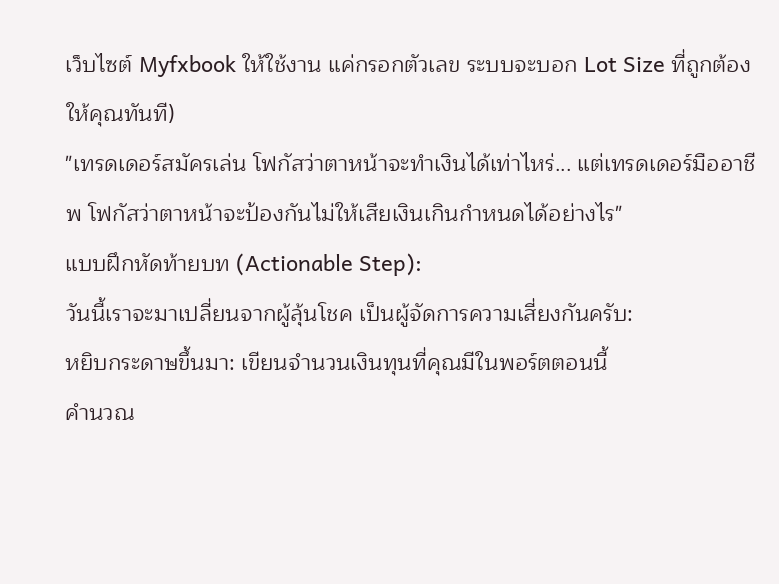เว็บไซต์ Myfxbook ให้ใช้งาน แค่กรอกตัวเลข ระบบจะบอก Lot Size ที่ถูกต้องให้คุณทันที)
"เทรดเดอร์สมัครเล่น โฟกัสว่าตาหน้าจะทำเงินได้เท่าไหร่... แต่เทรดเดอร์มืออาชีพ โฟกัสว่าตาหน้าจะป้องกันไม่ให้เสียเงินเกินกำหนดได้อย่างไร"
แบบฝึกหัดท้ายบท (Actionable Step):
วันนี้เราจะมาเปลี่ยนจากผู้ลุ้นโชค เป็นผู้จัดการความเสี่ยงกันครับ:
หยิบกระดาษขึ้นมา: เขียนจำนวนเงินทุนที่คุณมีในพอร์ตตอนนี้
คำนวณ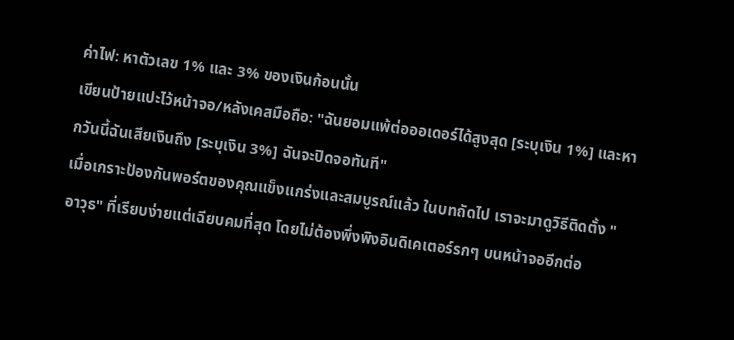ค่าไฟ: หาตัวเลข 1% และ 3% ของเงินก้อนนั้น
เขียนป้ายแปะไว้หน้าจอ/หลังเคสมือถือ: "ฉันยอมแพ้ต่อออเดอร์ได้สูงสุด [ระบุเงิน 1%] และหากวันนี้ฉันเสียเงินถึง [ระบุเงิน 3%] ฉันจะปิดจอทันที"
เมื่อเกราะป้องกันพอร์ตของคุณแข็งแกร่งและสมบูรณ์แล้ว ในบทถัดไป เราจะมาดูวิธีติดตั้ง "อาวุธ" ที่เรียบง่ายแต่เฉียบคมที่สุด โดยไม่ต้องพึ่งพิงอินดิเคเตอร์รกๆ บนหน้าจออีกต่อ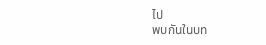ไป
พบกันในบท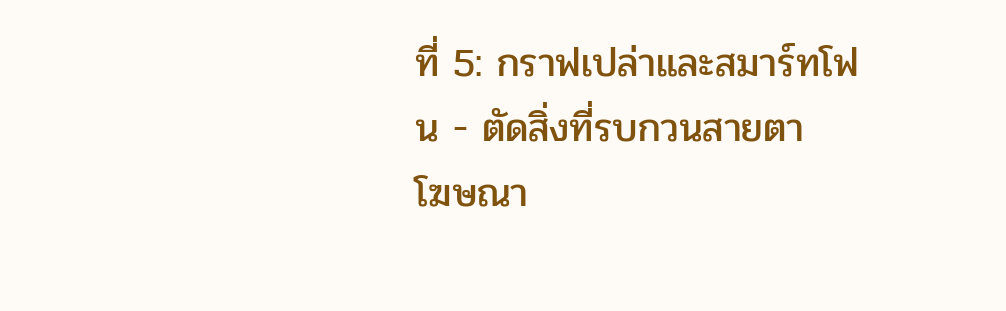ที่ 5: กราฟเปล่าและสมาร์ทโฟน - ตัดสิ่งที่รบกวนสายตา
โฆษณา